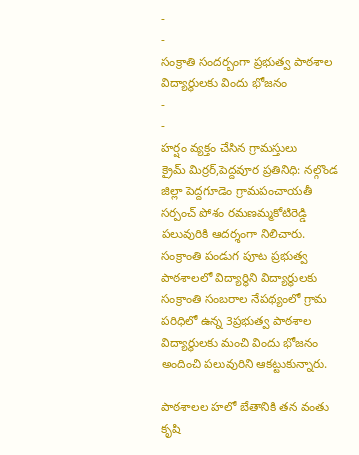-
-
సంక్రాతి సందర్బంగా ప్రభుత్వ పాఠశాల విద్యార్థులకు విందు భోజనం
-
-
హర్షం వ్యక్తం చేసిన గ్రామస్తులు
క్రైమ్ మిర్రర్,పెద్దవూర ప్రతినిధి: నల్గొండ జిల్లా పెద్దగూడెం గ్రామపంచాయతీ సర్పంచ్ పోశం రమణమ్మకోటిరెడ్డి పలువురికి ఆదర్శంగా నిలిచారు.
సంక్రాంతి పండుగ పూట ప్రభుత్వ పాఠశాలలో విద్యార్థిని విద్యార్థులకు సంక్రాంతి సంబరాల నేపథ్యంలో గ్రామ పరిధిలో ఉన్న 3ప్రభుత్వ పాఠశాల విద్యార్థులకు మంచి విందు భోజనం అందించి పలువురిని ఆకట్టుకున్నారు.

పాఠశాలల హలో బేతానికి తన వంతు కృషి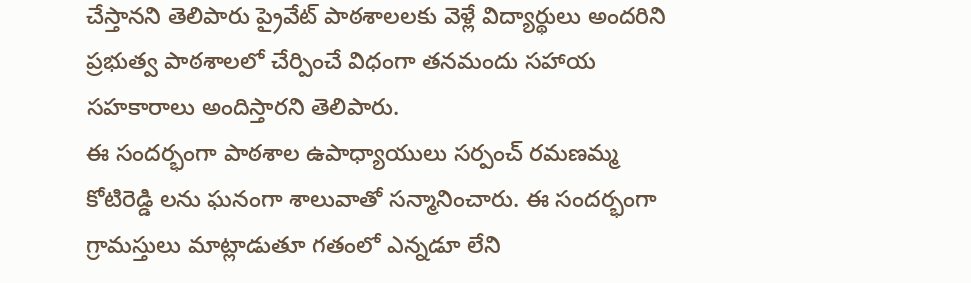చేస్తానని తెలిపారు ప్రైవేట్ పాఠశాలలకు వెళ్లే విద్యార్థులు అందరిని ప్రభుత్వ పాఠశాలలో చేర్పించే విధంగా తనమందు సహాయ సహకారాలు అందిస్తారని తెలిపారు.
ఈ సందర్భంగా పాఠశాల ఉపాధ్యాయులు సర్పంచ్ రమణమ్మ కోటిరెడ్డి లను ఘనంగా శాలువాతో సన్మానించారు. ఈ సందర్భంగా గ్రామస్తులు మాట్లాడుతూ గతంలో ఎన్నడూ లేని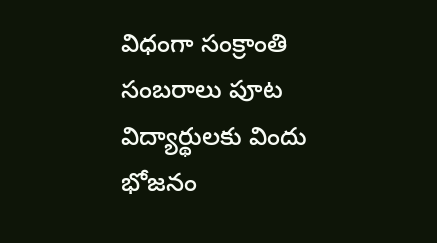విధంగా సంక్రాంతి సంబరాలు పూట విద్యార్థులకు విందు భోజనం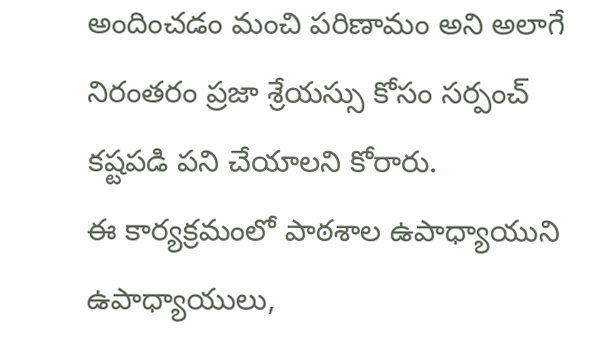అందించడం మంచి పరిణామం అని అలాగే నిరంతరం ప్రజా శ్రేయస్సు కోసం సర్పంచ్ కష్టపడి పని చేయాలని కోరారు.
ఈ కార్యక్రమంలో పాఠశాల ఉపాధ్యాయుని ఉపాధ్యాయులు,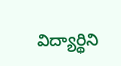విద్యార్థిని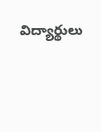విద్యార్థులు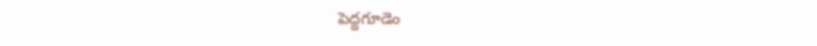పెద్దగూడెం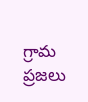గ్రామ ప్రజలు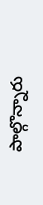పాల్గొన్నారు